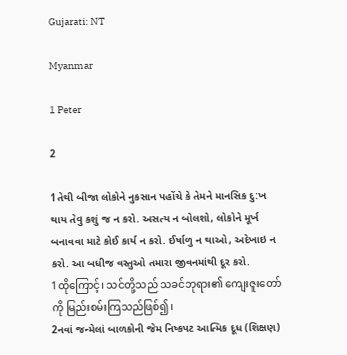Gujarati: NT

Myanmar

1 Peter

2

1તેથી બીજા લોકોને નુકસાન પહોંચે કે તેમને માનસિક દુ:ખ થાય તેવુ કશું જ ન કરો. અસત્ય ન બોલશો, લોકોને મૂર્ખ બનાવવા માટે કોઈ કાર્ય ન કરો. ઈર્ષાળુ ન થાઓ, અદેખાઇ ન કરો. આ બધીજ વસ્તુઓ તમારા જીવનમાંથી દૂર કરો.
1ထိုကြောင့်၊ သင်တို့သည် သခင်ဘုရား၏ ကျေးဇူးတော်ကို မြည်းစမ်းကြသည်ဖြစ်၍၊
2નવાં જન્મેલાં બાળકોની જેમ નિષ્કપટ આત્મિક દૂધ (શિક્ષણ)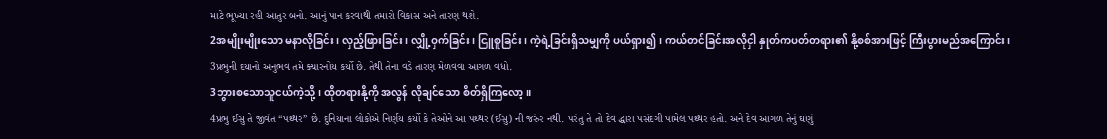માટે ભૂખ્યા રહી આતુર બનો. આનું પાન કરવાથી તમારો વિકાસ અને તારણ થશે.
2အမျိုးမျိုးသော မနာလိုခြင်း၊ လှည့်ဖြားခြင်း၊ လျှို့ဝှက်ခြင်း၊ ငြူစူခြင်း၊ ကဲ့ရဲ့ခြင်းရှိသမျှကို ပယ်ရှား၍၊ ကယ်တင်ခြင်းအလိုငှါ နှုတ်ကပတ်တရား၏ နို့စစ်အားဖြင့် ကြီးပွားမည်အကြောင်း၊
3પ્રભુની દયાનો અનુભવ તમે ક્યારનોય કર્યો છે. તેથી તેના વડે તારણ મેળવવા આગળ વધો.
3ဘွားစသောသူငယ်ကဲ့သို့၊ ထိုတရားနို့ကို အလွန် လိုချင်သော စိတ်ရှိကြလော့။
4પ્રભુ ઈસુ તે જીવંત “પથ્થર” છે. દુનિયાના લોકોએ નિર્ણય કર્યો કે તેઓને આ પથ્થર (ઈસુ) ની જરુંર નથી. પરંતુ તે તો દેવ દ્ધારા પસંદગી પામેલ પથ્થર હતો. અને દેવ આગળ તેનું ઘણું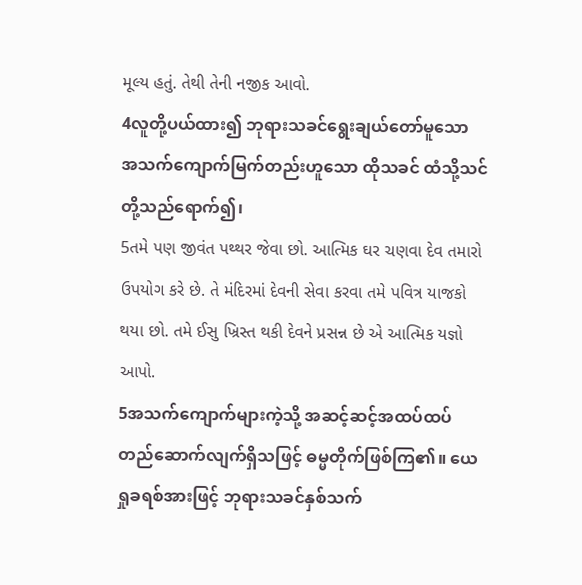મૂલ્ય હતું. તેથી તેની નજીક આવો.
4လူတို့ပယ်ထား၍ ဘုရားသခင်ရွေးချယ်တော်မူသော အသက်ကျောက်မြက်တည်းဟူသော ထိုသခင် ထံသို့သင်တို့သည်ရောက်၍၊
5તમે પણ જીવંત પથ્થર જેવા છો. આત્મિક ઘર ચણવા દેવ તમારો ઉપયોગ કરે છે. તે મંદિરમાં દેવની સેવા કરવા તમે પવિત્ર યાજકો થયા છો. તમે ઈસુ ખ્રિસ્ત થકી દેવને પ્રસન્ન છે એ આત્મિક યજ્ઞો આપો.
5အသက်ကျောက်များကဲ့သို့ အဆင့်ဆင့်အထပ်ထပ် တည်ဆောက်လျက်ရှိသဖြင့် ဓမ္မတိုက်ဖြစ်ကြ၏။ ယေရှုခရစ်အားဖြင့် ဘုရားသခင်နှစ်သက်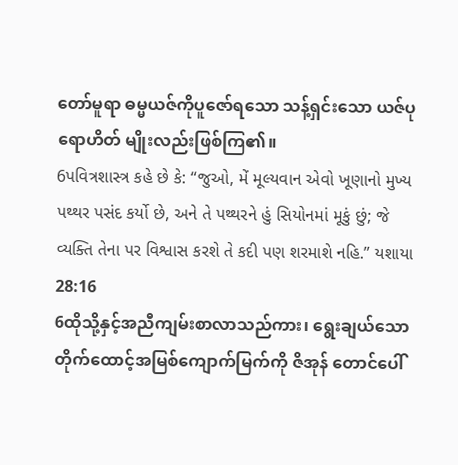တော်မူရာ ဓမ္မယဇ်ကိုပူဇော်ရသော သန့်ရှင်းသော ယဇ်ပုရောဟိတ် မျိုးလည်းဖြစ်ကြ၏။
6પવિત્રશાસ્ત્ર કહે છે કે: “જુઓ, મેં મૂલ્યવાન એવો ખૂણાનો મુખ્ય પથ્થર પસંદ કર્યો છે, અને તે પથ્થરને હું સિયોનમાં મૂકું છું; જે વ્યક્તિ તેના પર વિશ્વાસ કરશે તે કદી પણ શરમાશે નહિ.” યશાયા 28:16
6ထိုသို့နှင့်အညီကျမ်းစာလာသည်ကား၊ ရွေးချယ်သော တိုက်ထောင့်အမြစ်ကျောက်မြက်ကို ဇိအုန် တောင်ပေါ်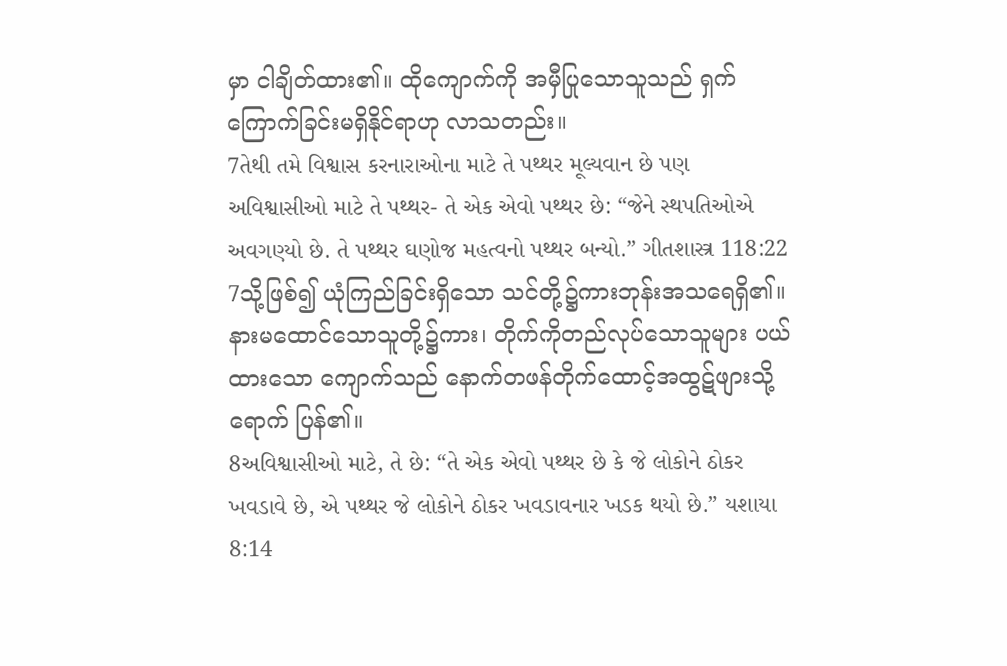မှာ ငါချိတ်ထား၏။ ထိုကျောက်ကို အမှီပြုသောသူသည် ရှက်ကြောက်ခြင်းမရှိနိုင်ရာဟု လာသတည်း။
7તેથી તમે વિશ્વાસ કરનારાઓના માટે તે પથ્થર મૂલ્યવાન છે પણ અવિશ્વાસીઓ માટે તે પથ્થર- તે એક એવો પથ્થર છે: “જેને સ્થપતિઓએ અવગણ્યો છે. તે પથ્થર ઘણોજ મહત્વનો પથ્થર બન્યો.” ગીતશાસ્ત્ર 118:22
7သို့ဖြစ်၍ ယုံကြည်ခြင်းရှိသော သင်တို့၌ကားဘုန်းအသရေရှိ၏။ နားမထောင်သောသူတို့၌ကား၊ တိုက်ကိုတည်လုပ်သောသူများ ပယ်ထားသော ကျောက်သည် နောက်တဖန်တိုက်ထောင့်အထွဋ်ဖျားသို့ ရောက် ပြန်၏။
8અવિશ્વાસીઓ માટે, તે છે: “તે એક એવો પથ્થર છે કે જે લોકોને ઠોકર ખવડાવે છે, એ પથ્થર જે લોકોને ઠોકર ખવડાવનાર ખડક થયો છે.” યશાયા 8:14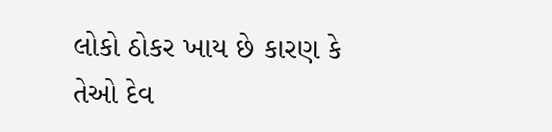લોકો ઠોકર ખાય છે કારણ કે તેઓ દેવ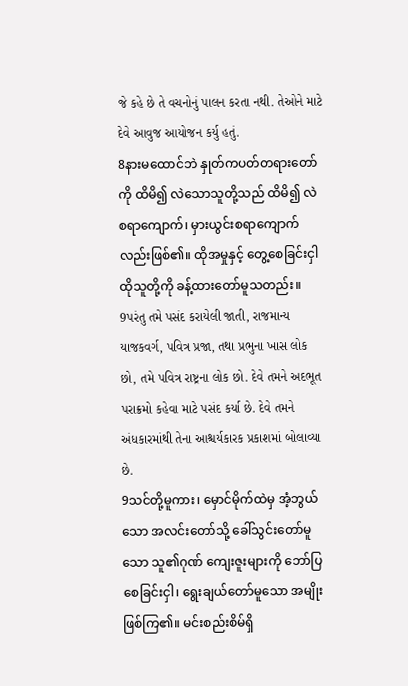જે કહે છે તે વચનોનું પાલન કરતા નથી. તેઓને માટે દેવે આવુજ આયોજન કર્યુ હતું.
8နားမထောင်ဘဲ နှုတ်ကပတ်တရားတော်ကို ထိမိ၍ လဲသောသူတို့သည် ထိမိ၍ လဲစရာကျောက်၊ မှားယွင်းစရာကျောက်လည်းဖြစ်၏။ ထိုအမှုနှင့် တွေ့စေခြင်းငှါ ထိုသူတို့ကို ခန့်ထားတော်မူသတည်း။
9પરંતુ તમે પસંદ કરાયેલી જાતી, રાજમાન્ય યાજકવર્ગ, પવિત્ર પ્રજા, તથા પ્રભુના ખાસ લોક છો, તમે પવિત્ર રાષ્ટ્રના લોક છો. દેવે તમને અદભૂત પરાક્રમો કહેવા માટે પસંદ કર્યા છે. દેવે તમને અંધકારમાંથી તેના આશ્ચર્યકારક પ્રકાશમાં બોલાવ્યા છે.
9သင်တို့မူကား၊ မှောင်မိုက်ထဲမှ အံ့ဘွယ်သော အလင်းတော်သို့ ခေါ်သွင်းတော်မူသော သူ၏ဂုဏ် ကျေးဇူးများကို ဘော်ပြစေခြင်းငှါ၊ ရွေးချယ်တော်မူသော အမျိုးဖြစ်ကြ၏။ မင်းစည်းစိမ်ရှိ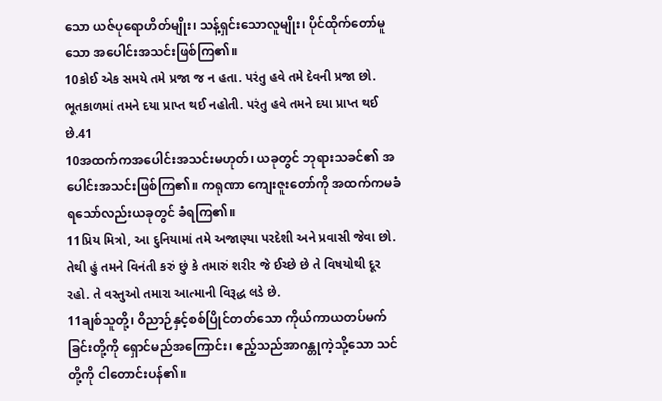သော ယဇ်ပုရောဟိတ်မျိုး၊ သန့်ရှင်းသောလူမျိုး၊ ပိုင်ထိုက်တော်မူသော အပေါင်းအသင်းဖြစ်ကြ၏။
10કોઈ એક સમયે તમે પ્રજા જ ન હતા. પરંતુ હવે તમે દેવની પ્રજા છો. ભૂતકાળમાં તમને દયા પ્રાપ્ત થઈ નહોતી. પરંતુ હવે તમને દયા પ્રાપ્ત થઈ છે.41
10အထက်ကအပေါင်းအသင်းမဟုတ်၊ ယခုတွင် ဘုရားသခင်၏ အပေါင်းအသင်းဖြစ်ကြ၏။ ကရုဏာ ကျေးဇူးတော်ကို အထက်ကမခံရသော်လည်းယခုတွင် ခံရကြ၏။
11પ્રિય મિત્રો, આ દુનિયામાં તમે અજાણ્યા પરદેશી અને પ્રવાસી જેવા છો. તેથી હું તમને વિનંતી કરું છું કે તમારું શરીર જે ઈચ્છે છે તે વિષયોથી દૂર રહો. તે વસ્તુઓ તમારા આત્માની વિરૂદ્ધ લડે છે.
11ချစ်သူတို့၊ ဝိညာဉ်နှင့်စစ်ပြိုင်တတ်သော ကိုယ်ကာယတပ်မက်ခြင်းတို့ကို ရှောင်မည်အကြောင်း၊ ဧည့်သည်အာဂန္တုကဲ့သို့သော သင်တို့ကို ငါတောင်းပန်၏။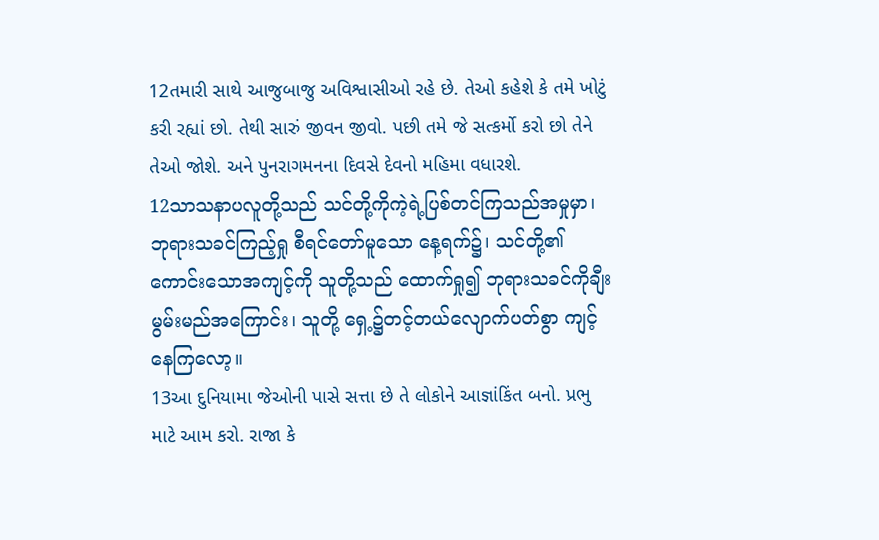12તમારી સાથે આજુબાજુ અવિશ્વાસીઓ રહે છે. તેઓ કહેશે કે તમે ખોટું કરી રહ્યાં છો. તેથી સારું જીવન જીવો. પછી તમે જે સત્કર્મો કરો છો તેને તેઓ જોશે. અને પુનરાગમનના દિવસે દેવનો મહિમા વધારશે.
12သာသနာပလူတို့သည် သင်တို့ကိုကဲ့ရဲ့ပြစ်တင်ကြသည်အမှုမှာ၊ ဘုရားသခင်ကြည့်ရှု စီရင်တော်မူသော နေ့ရက်၌၊ သင်တို့၏ ကောင်းသောအကျင့်ကို သူတို့သည် ထောက်ရှု၍ ဘုရားသခင်ကိုချီးမွမ်းမည်အကြောင်း၊ သူတို့ ရှေ့၌တင့်တယ်လျောက်ပတ်စွာ ကျင့်နေကြလော့။
13આ દુનિયામા જેઓની પાસે સત્તા છે તે લોકોને આજ્ઞાંકિંત બનો. પ્રભુ માટે આમ કરો. રાજા કે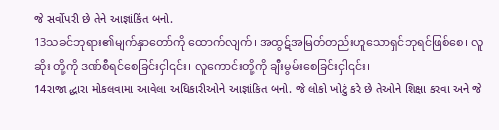જે સર્વોપરી છે તેને આજ્ઞાંકિંત બનો.
13သခင်ဘုရား၏မျက်နှာတော်ကို ထောက်လျက်၊ အထွဋ်အမြတ်တည်းဟူသောရှင်ဘုရင်ဖြစ်စေ၊ လူဆိုး တို့ကို ဒဏ်စီရင်စေခြင်းငှါ၎င်း၊ လူကောင်းတို့ကို ချီးမွမ်းစေခြင်းငှါ၎င်း၊
14રાજા દ્ધારા મોકલવામા આવેલા અધિકારીઓને આજ્ઞાંકિત બનો. જે લોકો ખોટું કરે છે તેઓને શિક્ષા કરવા અને જે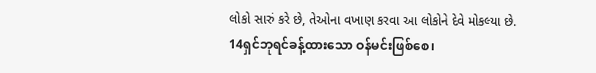લોકો સારું કરે છે, તેઓના વખાણ કરવા આ લોકોને દેવે મોકલ્યા છે.
14ရှင်ဘုရင်ခန့်ထားသော ဝန်မင်းဖြစ်စေ၊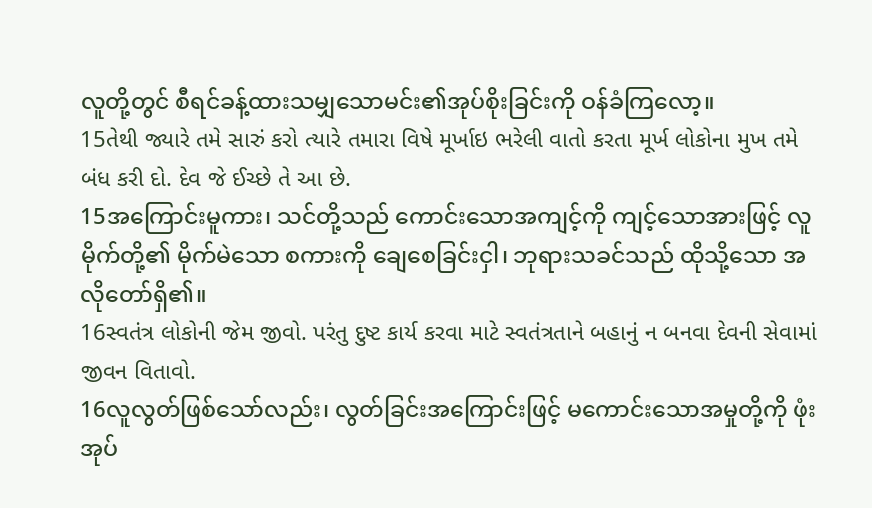လူတို့တွင် စီရင်ခန့်ထားသမျှသောမင်း၏အုပ်စိုးခြင်းကို ဝန်ခံကြလော့။
15તેથી જ્યારે તમે સારું કરો ત્યારે તમારા વિષે મૂર્ખાઇ ભરેલી વાતો કરતા મૂર્ખ લોકોના મુખ તમે બંધ કરી દો. દેવ જે ઈચ્છે તે આ છે.
15အကြောင်းမူကား၊ သင်တို့သည် ကောင်းသောအကျင့်ကို ကျင့်သောအားဖြင့် လူမိုက်တို့၏ မိုက်မဲသော စကားကို ချေစေခြင်းငှါ၊ ဘုရားသခင်သည် ထိုသို့သော အလိုတော်ရှိ၏။
16સ્વતંત્ર લોકોની જેમ જીવો. પરંતુ દુષ્ટ કાર્ય કરવા માટે સ્વતંત્રતાને બહાનું ન બનવા દેવની સેવામાં જીવન વિતાવો.
16လူလွတ်ဖြစ်သော်လည်း၊ လွတ်ခြင်းအကြောင်းဖြင့် မကောင်းသောအမှုတို့ကို ဖုံးအုပ်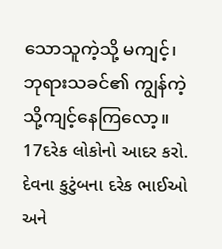သောသူကဲ့သို့ မကျင့်၊ ဘုရားသခင်၏ ကျွန်ကဲ့သို့ကျင့်နေကြလော့။
17દરેક લોકોનો આદર કરો. દેવના કુટુંબના દરેક ભાઈઓ અને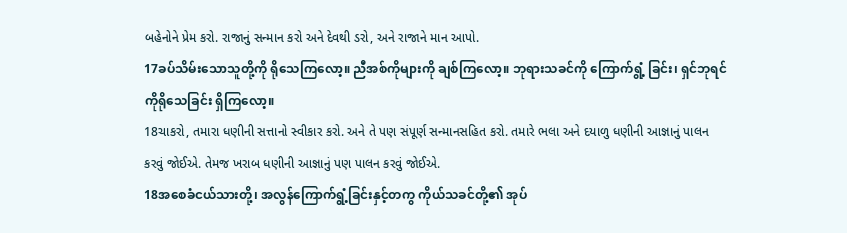બહેનોને પ્રેમ કરો. રાજાનું સન્માન કરો અને દેવથી ડરો, અને રાજાને માન આપો.
17ခပ်သိမ်းသောသူတို့ကို ရိုသေကြလော့။ ညီအစ်ကိုများကို ချစ်ကြလော့။ ဘုရားသခင်ကို ကြောက်ရွံ့ ခြင်း၊ ရှင်ဘုရင်ကိုရိုသေခြင်း ရှိကြလော့။
18ચાકરો, તમારા ધણીની સત્તાનો સ્વીકાર કરો. અને તે પણ સંપૂર્ણ સન્માનસહિત કરો. તમારે ભલા અને દયાળુ ધણીની આજ્ઞાનું પાલન કરવું જોઈએ. તેમજ ખરાબ ધણીની આજ્ઞાનું પણ પાલન કરવું જોઈએ.
18အစေခံငယ်သားတို့၊ အလွန်ကြောက်ရွံ့ခြင်းနှင့်တကွ ကိုယ်သခင်တို့၏ အုပ်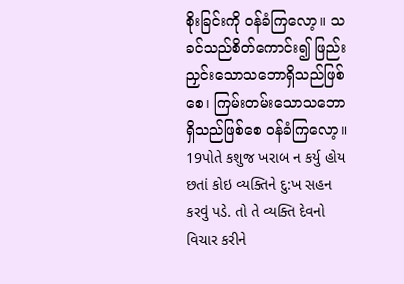စိုးခြင်းကို ဝန်ခံကြလော့။ သခင်သည်စိတ်ကောင်း၍ ဖြည်းညှင်းသောသဘောရှိသည်ဖြစ်စေ၊ ကြမ်းတမ်းသောသဘောရှိသည်ဖြစ်စေ ဝန်ခံကြလော့။
19પોતે કશુજ ખરાબ ન કર્યુ હોય છતાં કોઇ વ્યક્તિને દુ:ખ સહન કરવું પડે. તો તે વ્યક્તિ દેવનો વિચાર કરીને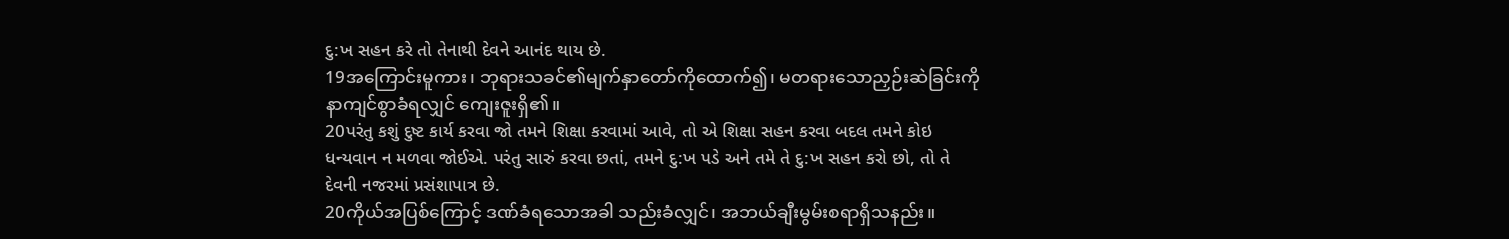દુ:ખ સહન કરે તો તેનાથી દેવને આનંદ થાય છે.
19အကြောင်းမူကား၊ ဘုရားသခင်၏မျက်နှာတော်ကိုထောက်၍၊ မတရားသောညှဉ်းဆဲခြင်းကို နာကျင်စွာခံရလျှင် ကျေးဇူးရှိ၏။
20પરંતુ કશું દુષ્ટ કાર્ય કરવા જો તમને શિક્ષા કરવામાં આવે, તો એ શિક્ષા સહન કરવા બદલ તમને કોઇ ધન્યવાન ન મળવા જોઈએ. પરંતુ સારું કરવા છતાં, તમને દુ:ખ પડે અને તમે તે દુ:ખ સહન કરો છો, તો તે દેવની નજરમાં પ્રસંશાપાત્ર છે.
20ကိုယ်အပြစ်ကြောင့် ဒဏ်ခံရသောအခါ သည်းခံလျှင်၊ အဘယ်ချီးမွမ်းစရာရှိသနည်း။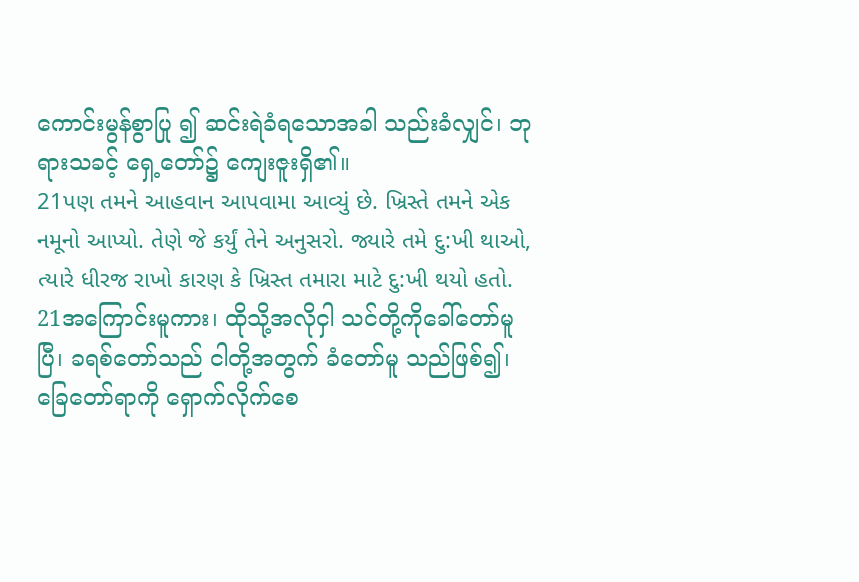ကောင်းမွန်စွာပြု ၍ ဆင်းရဲခံရသောအခါ သည်းခံလျှင်၊ ဘုရားသခင့် ရှေ့တော်၌ ကျေးဇူးရှိ၏။
21પણ તમને આહવાન આપવામા આવ્યું છે. ખ્રિસ્તે તમને એક નમૂનો આપ્યો. તેણે જે કર્યું તેને અનુસરો. જ્યારે તમે દુ:ખી થાઓ, ત્યારે ધીરજ રાખો કારણ કે ખ્રિસ્ત તમારા માટે દુ:ખી થયો હતો.
21အကြောင်းမူကား၊ ထိုသို့အလိုငှါ သင်တို့ကိုခေါ်တော်မူပြီ၊ ခရစ်တော်သည် ငါတို့အတွက် ခံတော်မူ သည်ဖြစ်၍၊ ခြေတော်ရာကို ရှောက်လိုက်စေ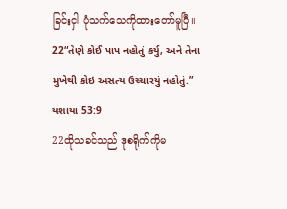ခြင်းငှါ ပုံသက်သေကိုထားတော်မူပြီ။
22“તેણે કોઈ પાપ નહોતું કર્યુ, અને તેના મુખેથી કોઇ અસત્ય ઉચ્ચારયું નહોતું.” યશાયા 53:9
22ထိုသခင်သည် ဒုစရိုက်ကိုမ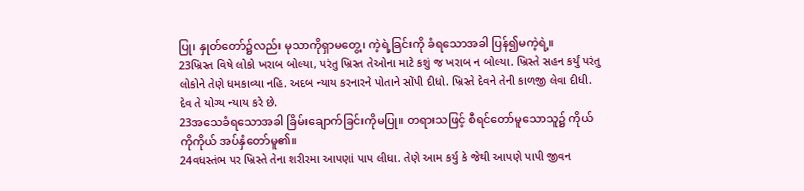ပြု၊ နှုတ်တော်၌လည်း မုသာကိုရှာမတွေ့၊ ကဲ့ရဲ့ခြင်းကို ခံရသောအခါ ပြန်၍မကဲ့ရဲ့။
23ખ્રિસ્ત વિષે લોકો ખરાબ બોલ્યા, પરંતુ ખ્રિસ્ત તેઓના માટે કશું જ ખરાબ ન બોલ્યા. ખ્રિસ્તે સહન કર્યું પરંતુ લોકોને તેણે ધમકાવ્યા નહિ. અદબ ન્યાય કરનારને પોતાને સોંપી દીધો. ખ્રિસ્તે દેવને તેની કાળજી લેવા દીધી. દેવ તે યોગ્ય ન્યાય કરે છે.
23အသေခံရသောအခါ ခြိမ်းချောက်ခြင်းကိုမပြု။ တရားသဖြင့် စီရင်တော်မူသောသူ၌ ကိုယ်ကိုကိုယ် အပ်နှံတော်မူ၏။
24વધસ્તંભ પર ખ્રિસ્તે તેના શરીરમા આપણાં પાપ લીધા. તેણે આમ કર્યુ કે જેથી આપણે પાપી જીવન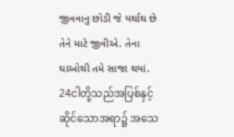જીવવાનુ છોડી જે યર્થાથ છે તેને માટે જીવીએ. તેના ઘાઓથી તમે સાજા થયાં.
24ငါတို့သည်အပြစ်နှင့်ဆိုင်သောအရာ၌ အသေ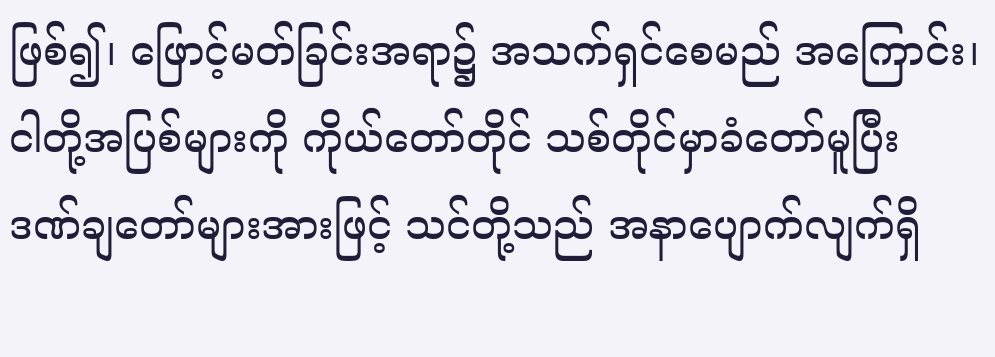ဖြစ်၍၊ ဖြောင့်မတ်ခြင်းအရာ၌ အသက်ရှင်စေမည် အကြောင်း၊ ငါတို့အပြစ်များကို ကိုယ်တော်တိုင် သစ်တိုင်မှာခံတော်မူပြီး ဒဏ်ချတော်များအားဖြင့် သင်တို့သည် အနာပျောက်လျက်ရှိ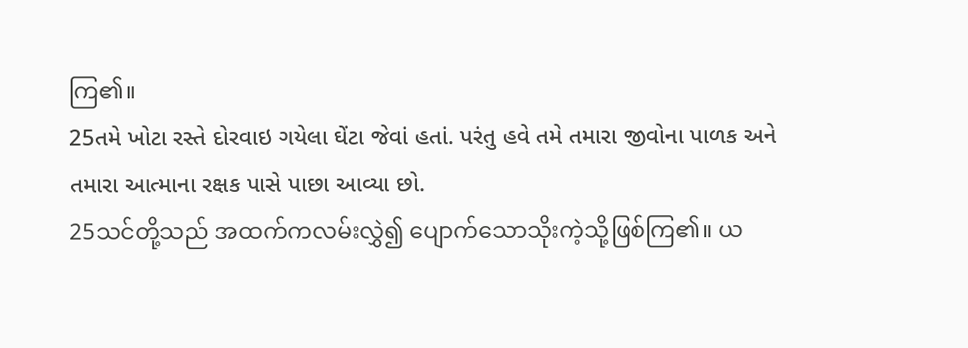ကြ၏။
25તમે ખોટા રસ્તે દોરવાઇ ગયેલા ઘેંટા જેવાં હતાં. પરંતુ હવે તમે તમારા જીવોના પાળક અને તમારા આત્માના રક્ષક પાસે પાછા આવ્યા છો.
25သင်တို့သည် အထက်ကလမ်းလွှဲ၍ ပျောက်သောသိုးကဲ့သို့ဖြစ်ကြ၏။ ယ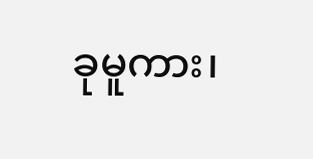ခုမူကား၊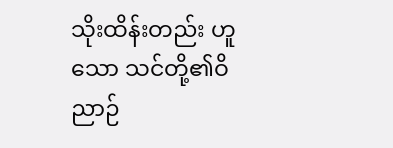သိုးထိန်းတည်း ဟူသော သင်တို့၏ဝိညာဉ်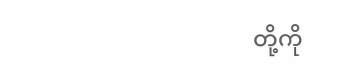တို့ကို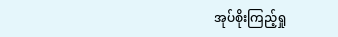အုပ်စိုးကြည့်ရှု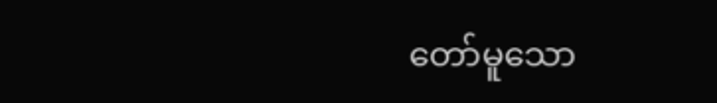တော်မူသော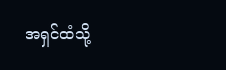အရှင်ထံသို့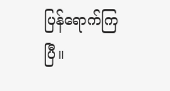ပြန်ရောက်ကြပြီ။